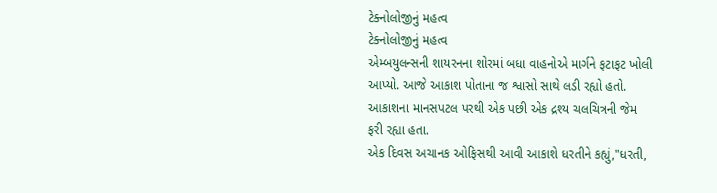ટેક્નોલોજીનું મહત્વ
ટેક્નોલોજીનું મહત્વ
એમ્બયુલન્સની શાયરનના શોરમાં બધા વાહનોએ માર્ગને ફટાફટ ખોલી આપ્યો. આજે આકાશ પોતાના જ શ્વાસો સાથે લડી રહ્યો હતો. આકાશના માનસપટલ પરથી એક પછી એક દ્રશ્ય ચલચિત્રની જેમ ફરી રહ્યા હતા.
એક દિવસ અચાનક ઓફિસથી આવી આકાશે ધરતીને કહ્યું,"ધરતી,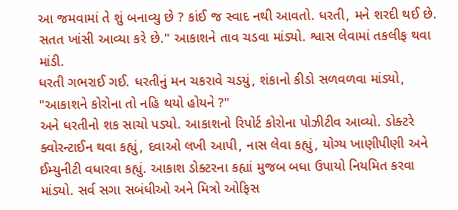આ જમવામાં તે શું બનાવ્યુ છે ? કાંઈ જ સ્વાદ નથી આવતો. ધરતી, મને શરદી થઈ છે. સતત ખાંસી આવ્યા કરે છે." આકાશને તાવ ચડવા માંડ્યો. શ્વાસ લેવામાં તકલીફ થવા માંડી.
ધરતી ગભરાઈ ગઈ. ધરતીનું મન ચકરાવે ચડયું, શંકાનો કીડો સળવળવા માંડ્યો, "આકાશને કોરોના તો નહિ થયો હોયને ?"
અને ધરતીનો શક સાચો પડ્યો. આકાશનો રિપોર્ટ કોરોના પોઝીટીવ આવ્યો. ડોક્ટરે ક્વોરન્ટાઈન થવા કહ્યું, દવાઓ લખી આપી, નાસ લેવા કહ્યું, યોગ્ય ખાણીપીણી અને ઈમ્યુનીટી વધારવા કહ્યું. આકાશ ડોક્ટરના કહ્યાં મુજબ બધા ઉપાયો નિયમિત કરવા માંડ્યો. સર્વ સગા સબંધીઓ અને મિત્રો ઓફિસ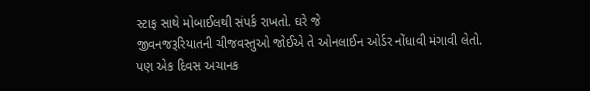સ્ટાફ સાથે મોબાઈલથી સંપર્ક રાખતો. ઘરે જે
જીવનજરૂરિયાતની ચીજવસ્તુઓ જોઈએ તે ઓનલાઈન ઓર્ડર નોંધાવી મંગાવી લેતો.
પણ એક દિવસ અચાનક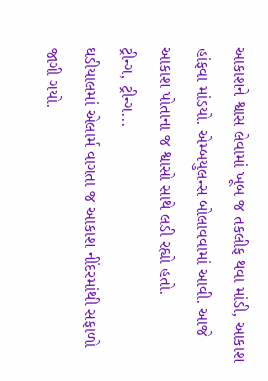આકાશને શ્વાસ લેવામાં ખૂબ જ તકલીફ થવા માંડી, આકાશ હાંફવા માંડયો. એમ્બયુલન્સ બોલાવવામાં આવી. આજે આકાશ પોતાના જ શ્વાસો સાથે લડી રહ્યો હતો.
ટ્રીન્ગ, ટ્રીન્ગ...
ઘડીયાલમાં એલાર્મ વાગતા જ આકાશ નીંદરમાંથી સફાળો જાગી ગયો.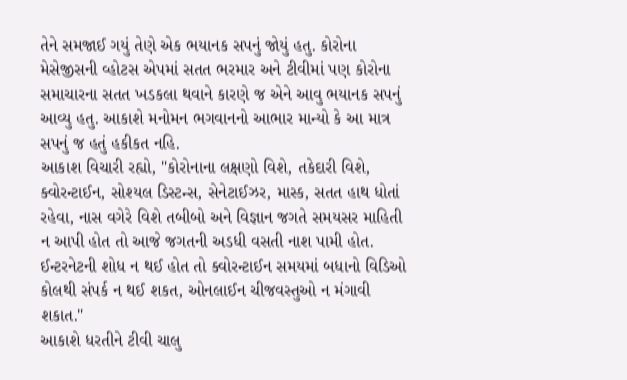તેને સમજાઈ ગયું તેણે એક ભયાનક સપનું જોયું હતુ. કોરોના મેસેજીસની વ્હોટસ એપમાં સતત ભરમાર અને ટીવીમાં પણ કોરોના સમાચારના સતત ખડકલા થવાને કારણે જ એને આવુ ભયાનક સપનું આવ્યુ હતુ. આકાશે મનોમન ભગવાનનો આભાર માન્યો કે આ માત્ર સપનું જ હતું હકીકત નહિ.
આકાશ વિચારી રહ્યો, "કોરોનાના લક્ષણો વિશે, તકેદારી વિશે, ક્વોરન્ટાઈન, સોશ્યલ ડિસ્ટન્સ, સેનેટાઈઝર, માસ્ક, સતત હાથ ધોતાં રહેવા, નાસ વગેરે વિશે તબીબો અને વિજ્ઞાન જગતે સમયસર માહિતી ન આપી હોત તો આજે જગતની અડધી વસતી નાશ પામી હોત. ઈન્ટરનેટની શોધ ન થઈ હોત તો ક્વોરન્ટાઈન સમયમાં બધાનો વિડિઓ કોલથી સંપર્ક ન થઈ શકત, ઓનલાઈન ચીજવસ્તુઓ ન મંગાવી શકાત."
આકાશે ધરતીને ટીવી ચાલુ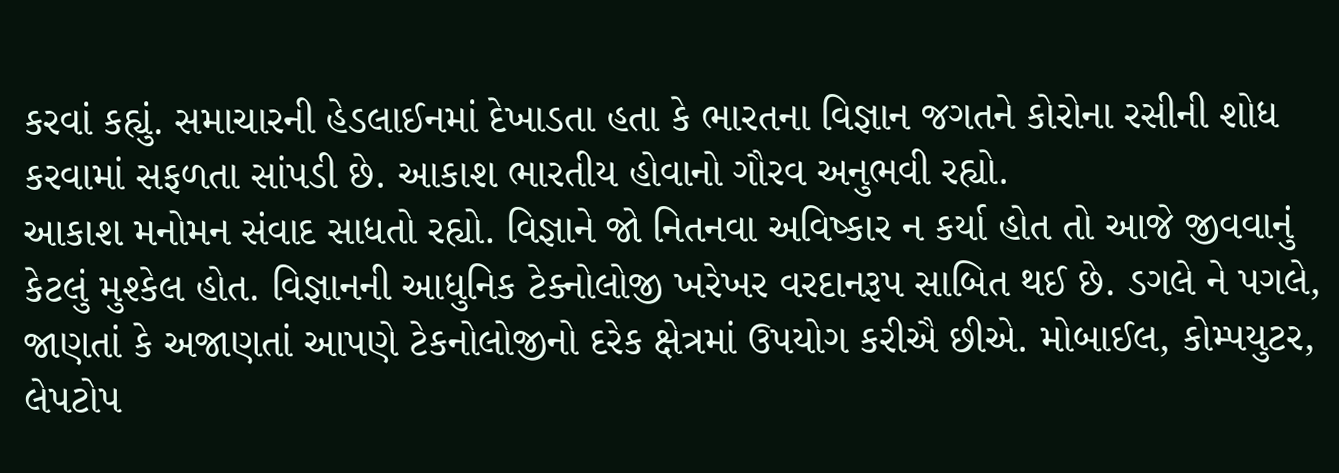કરવાં કહ્યું. સમાચારની હેડલાઈનમાં દેખાડતા હતા કે ભારતના વિજ્ઞાન જગતને કોરોના રસીની શોધ કરવામાં સફળતા સાંપડી છે. આકાશ ભારતીય હોવાનો ગૌરવ અનુભવી રહ્યો.
આકાશ મનોમન સંવાદ સાધતો રહ્યો. વિજ્ઞાને જો નિતનવા અવિષ્કાર ન કર્યા હોત તો આજે જીવવાનું કેટલું મુશ્કેલ હોત. વિજ્ઞાનની આધુનિક ટેક્નોલોજી ખરેખર વરદાનરૂપ સાબિત થઈ છે. ડગલે ને પગલે, જાણતાં કે અજાણતાં આપણે ટેકનોલોજીનો દરેક ક્ષેત્રમાં ઉપયોગ કરીઐ છીએ. મોબાઈલ, કોમ્પયુટર, લેપટોપ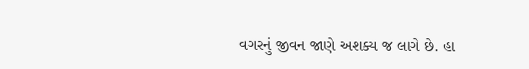વગરનું જીવન જાણે અશક્ય જ લાગે છે. હા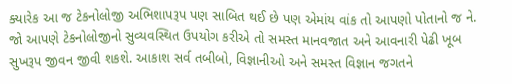ક્યારેક આ જ ટેકનોલોજી અભિશાપરૂપ પણ સાબિત થઈ છે પણ એમાંય વાંક તો આપણો પોતાનો જ ને.
જો આપણે ટેકનોલોજીનો સુવ્યવસ્થિત ઉપયોગ કરીએ તો સમસ્ત માનવજાત અને આવનારી પેઢી ખૂબ સુખરૂપ જીવન જીવી શકશે. આકાશ સર્વ તબીબો, વિજ્ઞાનીઓ અને સમસ્ત વિજ્ઞાન જગતને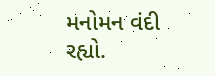મનોમન વંદી રહ્યો.